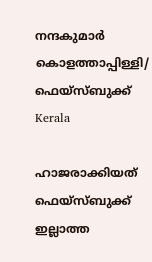നന്ദകുമാര്‍ കൊളത്താപ്പിള്ളി/ ഫെയ്സ്ബുക്ക്
Kerala

ഹാജരാക്കിയത് ഫെയ്‌സ്ബുക്ക് ഇല്ലാത്ത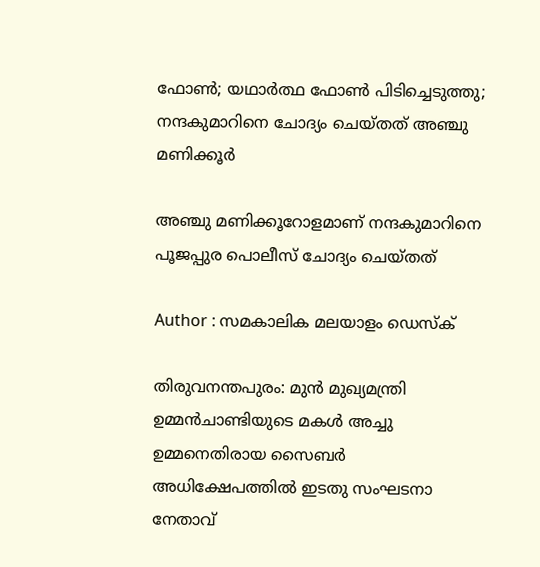ഫോണ്‍; യഥാര്‍ത്ഥ ഫോണ്‍ പിടിച്ചെടുത്തു; നന്ദകുമാറിനെ ചോദ്യം ചെയ്തത് അഞ്ചു മണിക്കൂര്‍

അഞ്ചു മണിക്കൂറോളമാണ് നന്ദകുമാറിനെ പൂജപ്പുര പൊലീസ് ചോദ്യം ചെയ്തത്

Author : സമകാലിക മലയാളം ഡെസ്ക്

തിരുവനന്തപുരം: മുന്‍ മുഖ്യമന്ത്രി ഉമ്മന്‍ചാണ്ടിയുടെ മകള്‍ അച്ചു ഉമ്മനെതിരായ സൈബര്‍ അധിക്ഷേപത്തില്‍ ഇടതു സംഘടനാ നേതാവ്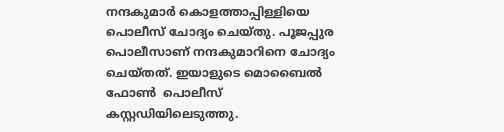നന്ദകുമാര്‍ കൊളത്താപ്പിള്ളിയെ പൊലീസ് ചോദ്യം ചെയ്തു. പൂജപ്പുര പൊലീസാണ് നന്ദകുമാറിനെ ചോദ്യം ചെയ്തത്. ഇയാളുടെ മൊബൈല്‍ ഫോണ്‍  പൊലീസ് കസ്റ്റഡിയിലെടുത്തു.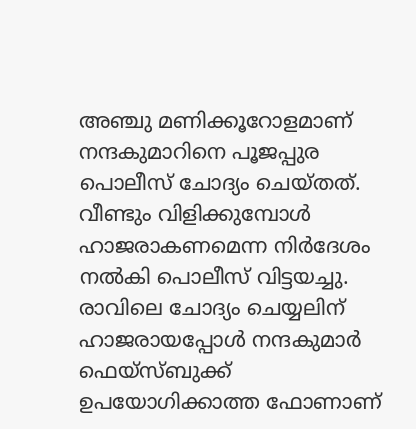അഞ്ചു മണിക്കൂറോളമാണ് നന്ദകുമാറിനെ പൂജപ്പുര പൊലീസ് ചോദ്യം ചെയ്തത്. വീണ്ടും വിളിക്കുമ്പോള്‍ ഹാജരാകണമെന്ന നിര്‍ദേശം നല്‍കി പൊലീസ് വിട്ടയച്ചു. രാവിലെ ചോദ്യം ചെയ്യലിന് ഹാജരായപ്പോള്‍ നന്ദകുമാര്‍ ഫെയ്‌സ്ബുക്ക് ഉപയോഗിക്കാത്ത ഫോണാണ്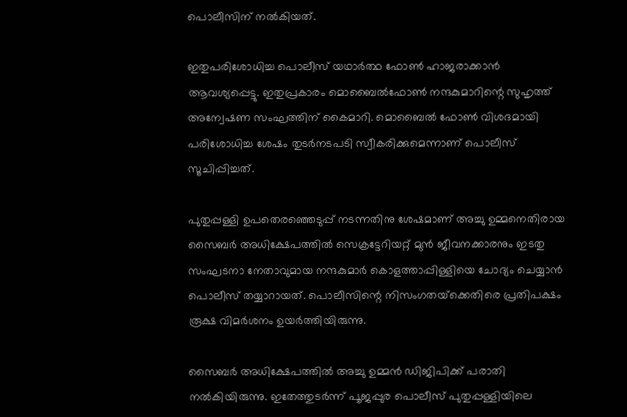പൊലീസിന് നല്‍കിയത്.

ഇതുപരിശോധിച്ച പൊലീസ് യഥാര്‍ത്ഥ ഫോണ്‍ ഹാജരാക്കാന്‍ ആവശ്യപ്പെട്ടു. ഇതുപ്രകാരം മൊബൈല്‍ഫോണ്‍ നന്ദകുമാറിന്റെ സുഹൃത്ത് അന്വേഷണ സംഘത്തിന് കൈമാറി. മൊബൈല്‍ ഫോണ്‍ വിശദമായി പരിശോധിച്ച ശേഷം തുടര്‍നടപടി സ്വീകരിക്കുമെന്നാണ് പൊലീസ് സൂചിപ്പിച്ചത്.

പുതുപ്പള്ളി ഉപതെരഞ്ഞെടുപ്പ് നടന്നതിനു ശേഷമാണ് അച്ചു ഉമ്മനെതിരായ സൈബര്‍ അധിക്ഷേപത്തില്‍ സെക്രട്ടേറിയറ്റ് മുന്‍ ജീവനക്കാരനും ഇടതു സംഘടനാ നേതാവുമായ നന്ദകുമാര്‍ കൊളത്താപ്പിള്ളിയെ ചോദ്യം ചെയ്യാന്‍ പൊലീസ് തയ്യാറായത്. പൊലീസിന്റെ നിസംഗതയ്‌ക്കെതിരെ പ്രതിപക്ഷം രൂക്ഷ വിമര്‍ശനം ഉയര്‍ത്തിയിരുന്നു.

സൈബര്‍ അധിക്ഷേപത്തില്‍ അച്ചു ഉമ്മന്‍ ഡിജിപിക്ക് പരാതി നല്‍കിയിരുന്നു. ഇതേത്തുടര്‍ന്ന് പൂജപ്പുര പൊലീസ് പുതുപ്പള്ളിയിലെ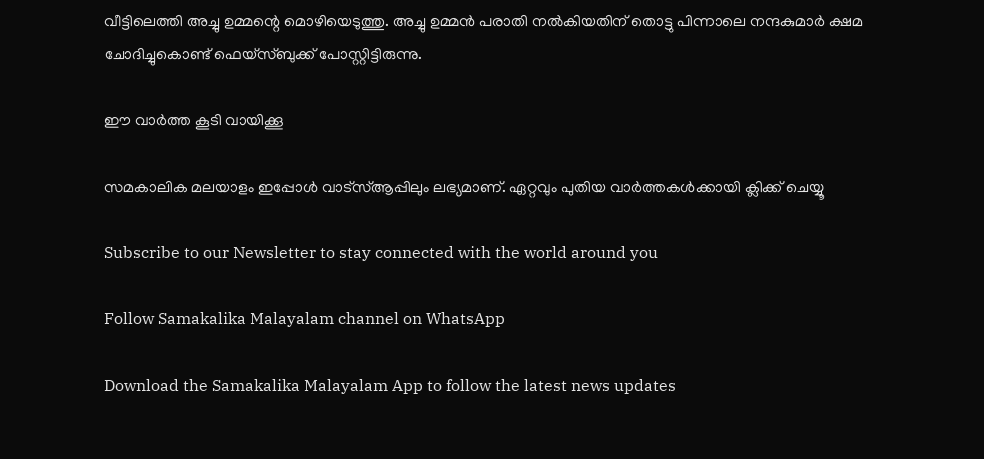വീട്ടിലെത്തി അച്ചു ഉമ്മന്റെ മൊഴിയെടുത്തു. അച്ചു ഉമ്മന്‍ പരാതി നല്‍കിയതിന് തൊട്ടു പിന്നാലെ നന്ദകുമാര്‍ ക്ഷമ ചോദിച്ചുകൊണ്ട് ഫെയ്‌സ്ബുക്ക് പോസ്റ്റിട്ടിരുന്നു.

ഈ വാര്‍ത്ത കൂടി വായിക്കൂ

സമകാലിക മലയാളം ഇപ്പോള്‍ വാട്‌സ്ആപ്പിലും ലഭ്യമാണ്. ഏറ്റവും പുതിയ വാര്‍ത്തകള്‍ക്കായി ക്ലിക്ക് ചെയ്യൂ

Subscribe to our Newsletter to stay connected with the world around you

Follow Samakalika Malayalam channel on WhatsApp

Download the Samakalika Malayalam App to follow the latest news updates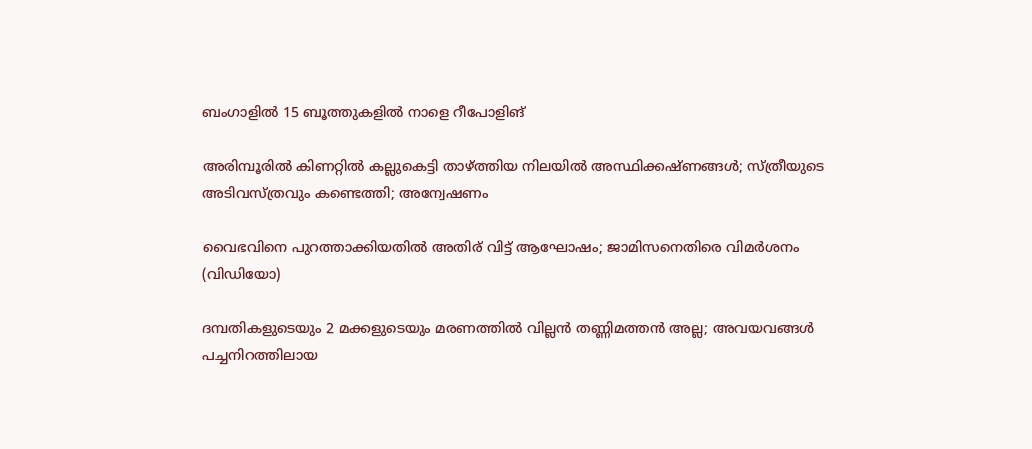ബംഗാളില്‍ 15 ബൂത്തുകളില്‍ നാളെ റീപോളിങ്

അരിമ്പൂരില്‍ കിണറ്റില്‍ കല്ലുകെട്ടി താഴ്ത്തിയ നിലയില്‍ അസ്ഥിക്കഷ്ണങ്ങള്‍; സ്ത്രീയുടെ അടിവസ്ത്രവും കണ്ടെത്തി; അന്വേഷണം

വൈഭവിനെ പുറത്താക്കിയതിൽ അതിര് വിട്ട് ആഘോഷം; ജാമിസനെതിരെ വിമർശനം (വിഡിയോ)

ദമ്പതികളുടെയും 2 മക്കളുടെയും മരണത്തില്‍ വില്ലന്‍ തണ്ണിമത്തന്‍ അല്ല; അവയവങ്ങള്‍ പച്ചനിറത്തിലായ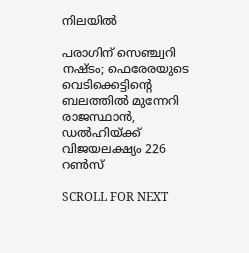നിലയില്‍

പരാഗിന് സെഞ്ച്വറി നഷ്ടം; ഫെരേരയുടെ വെടിക്കെട്ടിന്റെ ബലത്തിൽ മുന്നേറി രാജസ്ഥാൻ, ഡൽഹിയ്ക്ക് വിജയലക്ഷ്യം 226 റൺസ്

SCROLL FOR NEXT